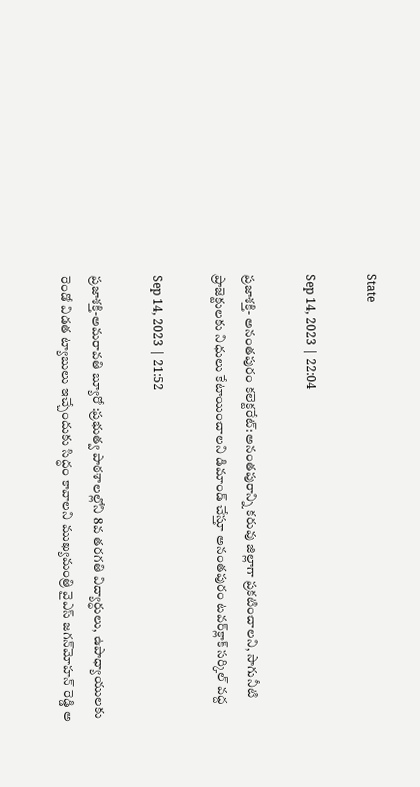State

Sep 14, 2023 | 22:04

ప్రజాశక్తి- అనంతపురం కలెక్టరేట్‌:అనంతపురాన్ని కరువు జిల్లాగా ప్రకటించాలని, సాగునీటి ప్రాజెక్టులకు నిధులు కేటాయించాలని డిమాండ్‌ చేస్తూ అనంతపురం టవర్‌క్లాక్‌ సర్కిల్‌ వద్ద

Sep 14, 2023 | 21:52

ప్రజాశక్తి-అమరావతి బ్యూరో :ప్రభుత్వ పాఠశాలల్లోని 8వ తరగతి విద్యార్ధులు, ఉపాధ్యాయులకు రెండో విడత ట్యాబులు ఇచ్చేందుకు సిద్ధం కావాలని ముఖ్యమంత్రి వైఎస్‌ జగన్‌మోహన్‌ రెడ్డి అ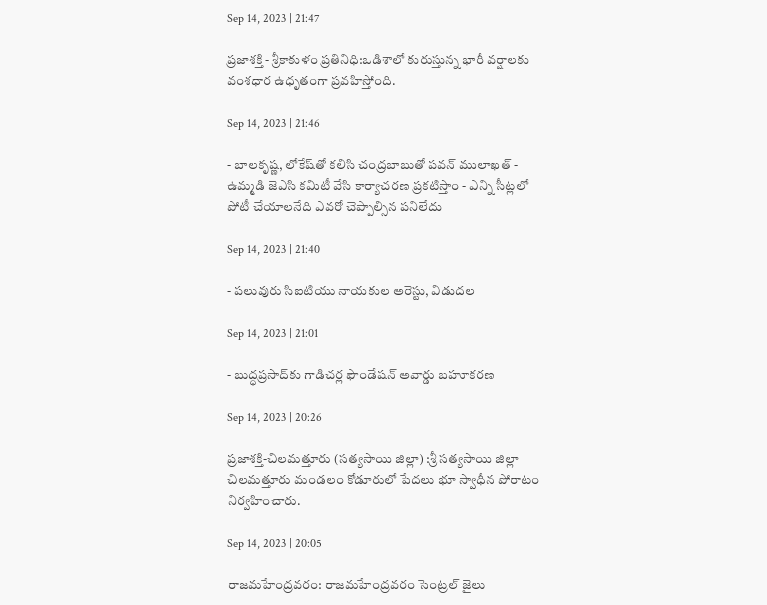Sep 14, 2023 | 21:47

ప్రజాశక్తి - శ్రీకాకుళం ప్రతినిధి:ఒడిశాలో కురుస్తున్న భారీ వర్షాలకు వంశధార ఉధృతంగా ప్రవహిస్తోంది.

Sep 14, 2023 | 21:46

- బాలకృష్ణ, లోకేష్‌తో కలిసి చంద్రబాబుతో పవన్‌ ములాఖత్‌ - ఉమ్మడి జెఎసి కమిటీ వేసి కార్యాచరణ ప్రకటిస్తాం - ఎన్ని సీట్లలో పోటీ చేయాలనేది ఎవరో చెప్పాల్సిన పనిలేదు

Sep 14, 2023 | 21:40

- పలువురు సిఐటియు నాయకుల అరెస్టు, విడుదల

Sep 14, 2023 | 21:01

- బుద్ధప్రసాద్‌కు గాడిచర్ల ఫౌండేషన్‌ అవార్డు బహూకరణ

Sep 14, 2023 | 20:26

ప్రజాశక్తి-చిలమత్తూరు (సత్యసాయి జిల్లా) :శ్రీ సత్యసాయి జిల్లా చిలమత్తూరు మండలం కోడూరులో పేదలు భూ స్వాధీన పోరాటం నిర్వహించారు.

Sep 14, 2023 | 20:05

రాజమహేంద్రవరం: రాజమహేంద్రవరం సెంట్రల్‌ జైలు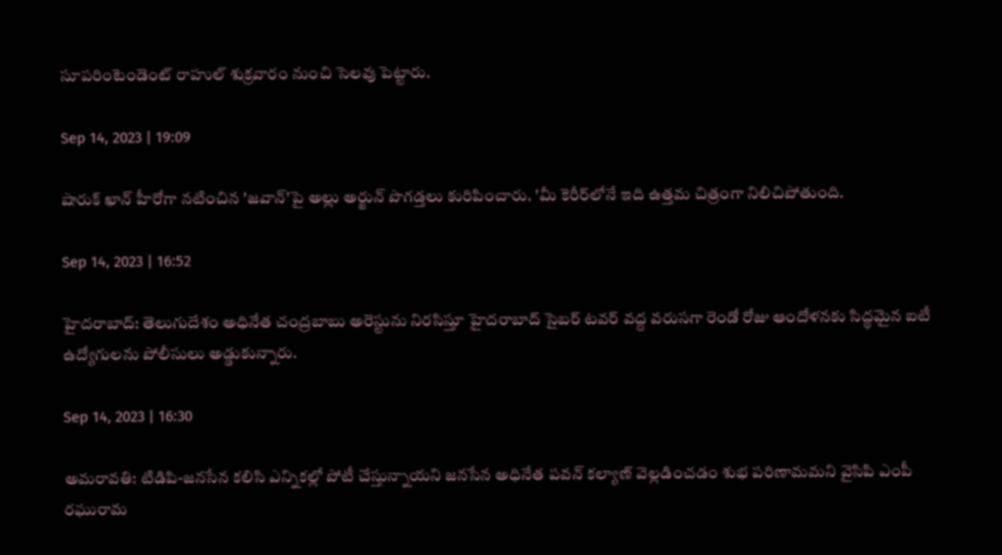సూపరింటెండెంట్‌ రాహుల్‌ శుక్రవారం నుంచి సెలవు పెట్టారు.

Sep 14, 2023 | 19:09

షారుక్‌ ఖాన్‌ హీరోగా నటించిన 'జవాన్‌'పై అల్లు అర్జున్‌ పొగడ్తలు కురిపించారు. 'మీ కెరీర్‌లోనే ఇది ఉత్తమ చిత్రంగా నిలిచిపోతుంది.

Sep 14, 2023 | 16:52

హైదరాబాద్‌: తెలుగుదేశం అధినేత చంద్రబాబు అరెస్టును నిరసిస్తూ హైదరాబాద్‌ సైబర్‌ టవర్‌ వద్ద వరుసగా రెండో రోజు ఆందోళనకు సిద్ధమైన ఐటీ ఉద్యోగులను పోలీసులు అడ్డుకున్నారు.

Sep 14, 2023 | 16:30

అమరావతి: టిడిపి-జనసేన కలిసి ఎన్నికల్లో పోటీ చేస్తున్నాయని జనసేన అధినేత పవన్‌ కల్యాణ్‌ వెల్లడించడం శుభ పరిణామమని వైసిపి ఎంపీ రఘురామ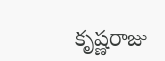కృష్ణరాజు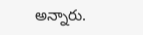అన్నారు.